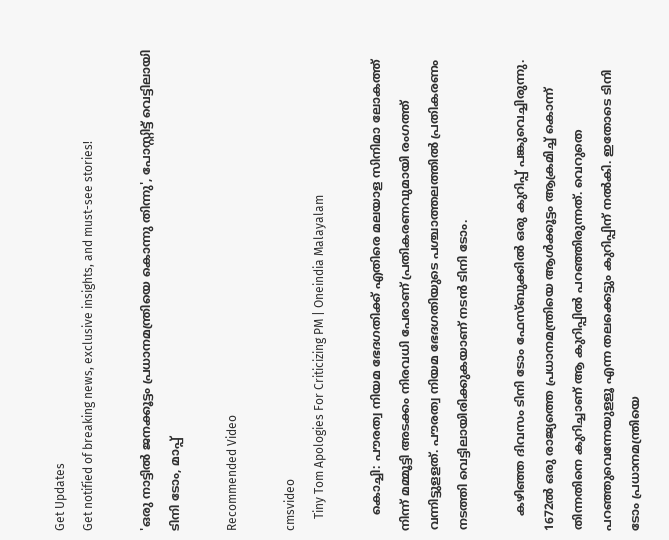Get Updates
Get notified of breaking news, exclusive insights, and must-see stories!

'ഒരു നാട്ടില്‍ ജനക്കൂട്ടം പ്രധാനമന്ത്രിയെ കൊന്നു തിന്നു', പോസ്റ്റിട്ട് വെട്ടിലായി ടിനി ടോം, മാപ്പ്

Recommended Video

cmsvideo
    Tiny Tom Apologies For Criticizing PM | Oneindia Malayalam

    കൊച്ചി: പൗരത്വ നിയമ ഭേദഗതിക്ക് എതിരെ മലയാള സിനിമാ ലോകത്ത് നിന്ന് മമ്മൂട്ടി അടക്കം നിരവധി പേരാണ് പ്രതികരണവുമായി രംഗത്ത് വന്നിട്ടുളളത്. പൗരത്വ നിയമ ഭേദഗതിയുടെ പശ്ചാത്തലത്തില്‍ പ്രതികരണം നടത്തി വെട്ടിലായിരിക്കുകയാണ് നടന്‍ ടിനി ടോം.

    കഴിഞ്ഞ ദിവസം ടിനി ടോം ഫേസ്ബുക്കില്‍ ഒരു കുറിപ്പ് പങ്കുവെച്ചിരുന്നു. 1672ല്‍ ഒരു രാജ്യത്തെ പ്രധാനമന്ത്രിയെ ആള്‍ക്കൂട്ടം ആക്രമിച്ച് കൊന്ന് തിന്നതിനെ കുറിച്ചാണ് ആ കുറിപ്പില്‍ പറഞ്ഞിരുന്നത്. വെറുതെ പറഞ്ഞുവെന്നേയുളളൂ എന്ന തലക്കെട്ടും കുറിപ്പിന് നല്‍കി. ഇതോടെ ടിനി ടോം പ്രധാനമന്ത്രിയെ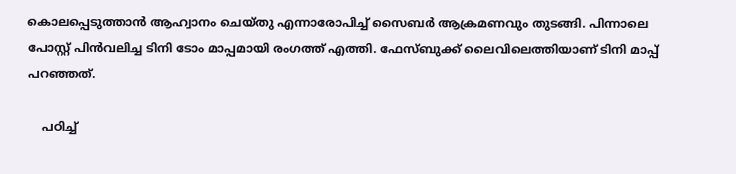കൊലപ്പെടുത്താന്‍ ആഹ്വാനം ചെയ്തു എന്നാരോപിച്ച് സൈബര്‍ ആക്രമണവും തുടങ്ങി. പിന്നാലെ പോസ്റ്റ് പിന്‍വലിച്ച ടിനി ടോം മാപ്പമായി രംഗത്ത് എത്തി. ഫേസ്ബുക്ക് ലൈവിലെത്തിയാണ് ടിനി മാപ്പ് പറഞ്ഞത്.

    പഠിച്ച്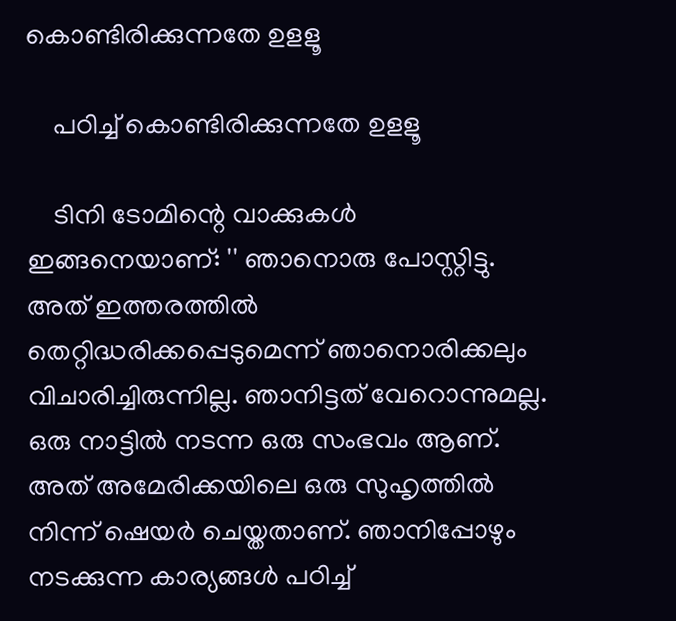കൊണ്ടിരിക്കുന്നതേ ഉളളൂ

    പഠിച്ച് കൊണ്ടിരിക്കുന്നതേ ഉളളൂ

    ടിനി ടോമിന്റെ വാക്കുകള്‍ ഇങ്ങനെയാണ്: '' ഞാനൊരു പോസ്റ്റിട്ടു. അത് ഇത്തരത്തില്‍ തെറ്റിദ്ധരിക്കപ്പെടുമെന്ന് ഞാനൊരിക്കലും വിചാരിച്ചിരുന്നില്ല. ഞാനിട്ടത് വേറൊന്നുമല്ല. ഒരു നാട്ടില്‍ നടന്ന ഒരു സംഭവം ആണ്. അത് അമേരിക്കയിലെ ഒരു സുഹൃത്തില്‍ നിന്ന് ഷെയര്‍ ചെയ്തതാണ്. ഞാനിപ്പോഴും നടക്കുന്ന കാര്യങ്ങള്‍ പഠിച്ച്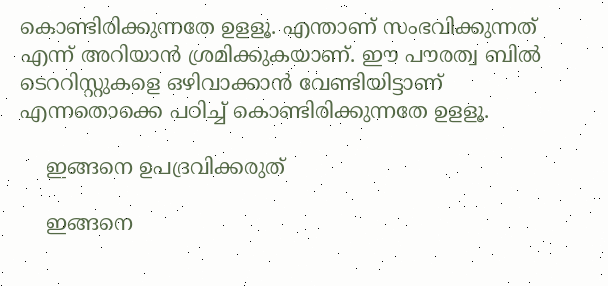കൊണ്ടിരിക്കുന്നതേ ഉളളൂ. എന്താണ് സംഭവിക്കുന്നത് എന്ന് അറിയാന്‍ ശ്രമിക്കുകയാണ്. ഈ പൗരത്വ ബില്‍ ടെററിസ്റ്റുകളെ ഒഴിവാക്കാന്‍ വേണ്ടിയിട്ടാണ് എന്നതൊക്കെ പഠിച്ച് കൊണ്ടിരിക്കുന്നതേ ഉളളൂ.

    ഇങ്ങനെ ഉപദ്രവിക്കരുത്

    ഇങ്ങനെ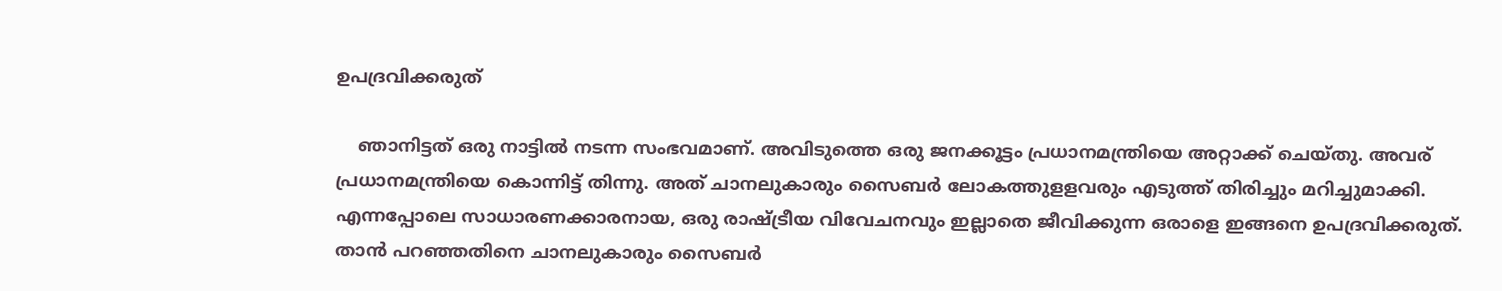ഉപദ്രവിക്കരുത്

    ഞാനിട്ടത് ഒരു നാട്ടില്‍ നടന്ന സംഭവമാണ്. അവിടുത്തെ ഒരു ജനക്കൂട്ടം പ്രധാനമന്ത്രിയെ അറ്റാക്ക് ചെയ്തു. അവര് പ്രധാനമന്ത്രിയെ കൊന്നിട്ട് തിന്നു. അത് ചാനലുകാരും സൈബര്‍ ലോകത്തുളളവരും എടുത്ത് തിരിച്ചും മറിച്ചുമാക്കി. എന്നപ്പോലെ സാധാരണക്കാരനായ, ഒരു രാഷ്ട്രീയ വിവേചനവും ഇല്ലാതെ ജീവിക്കുന്ന ഒരാളെ ഇങ്ങനെ ഉപദ്രവിക്കരുത്. താന്‍ പറഞ്ഞതിനെ ചാനലുകാരും സൈബര്‍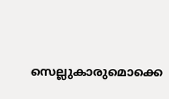സെല്ലുകാരുമൊക്കെ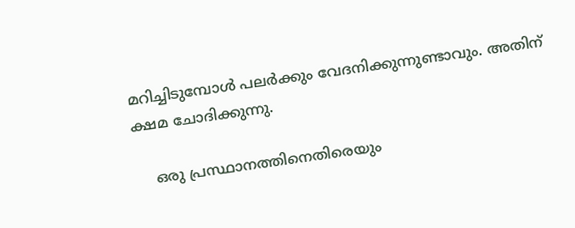മറിച്ചിടുമ്പോള്‍ പലര്‍ക്കും വേദനിക്കുന്നുണ്ടാവും. അതിന് ക്ഷമ ചോദിക്കുന്നു.

    ഒരു പ്രസ്ഥാനത്തിനെതിരെയും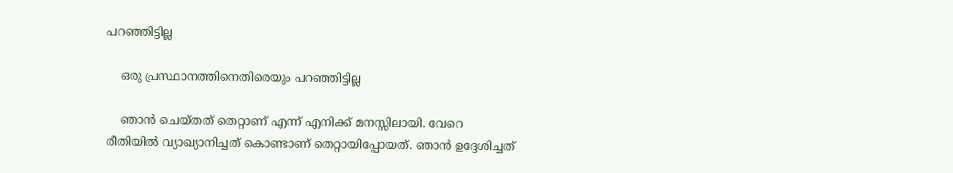പറഞ്ഞിട്ടില്ല

    ഒരു പ്രസ്ഥാനത്തിനെതിരെയും പറഞ്ഞിട്ടില്ല

    ഞാന്‍ ചെയ്തത് തെറ്റാണ് എന്ന് എനിക്ക് മനസ്സിലായി. വേറെ രീതിയില്‍ വ്യാഖ്യാനിച്ചത് കൊണ്ടാണ് തെറ്റായിപ്പോയത്. ഞാന്‍ ഉദ്ദേശിച്ചത്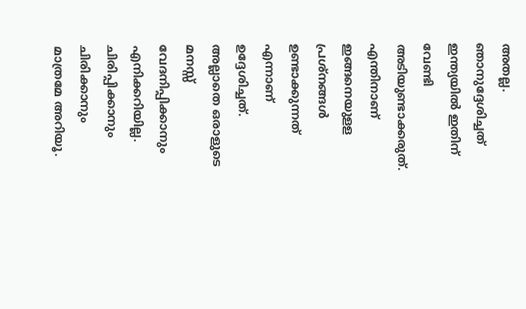അതല്ല. ഞാനുദ്ദേശിച്ചത് ഇന്ത്യയില്‍ ഇതിന് വേണ്ടി അടിയുണ്ടാക്കരുത്. എന്തിനാണ് ഇങ്ങനെയുളള പ്രശ്‌നങ്ങള്‍ ഉണ്ടാക്കുന്നത് എന്നാണ് ഉദ്ദേശിച്ചത്. അല്ലാതെ ഒരാളുടെ മനസ്സ് വേദനിപ്പിക്കാനും എനിക്കറിയില്ല. ചിരിപ്പിക്കാനും ചിരിക്കാനും മാത്രമേ അറിയൂ.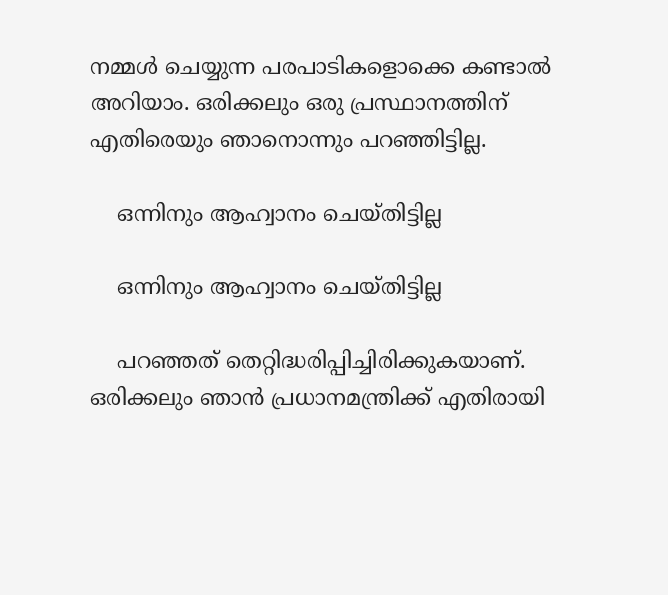നമ്മള്‍ ചെയ്യുന്ന പരപാടികളൊക്കെ കണ്ടാല്‍ അറിയാം. ഒരിക്കലും ഒരു പ്രസ്ഥാനത്തിന് എതിരെയും ഞാനൊന്നും പറഞ്ഞിട്ടില്ല.

    ഒന്നിനും ആഹ്വാനം ചെയ്തിട്ടില്ല

    ഒന്നിനും ആഹ്വാനം ചെയ്തിട്ടില്ല

    പറഞ്ഞത് തെറ്റിദ്ധരിപ്പിച്ചിരിക്കുകയാണ്. ഒരിക്കലും ഞാന്‍ പ്രധാനമന്ത്രിക്ക് എതിരായി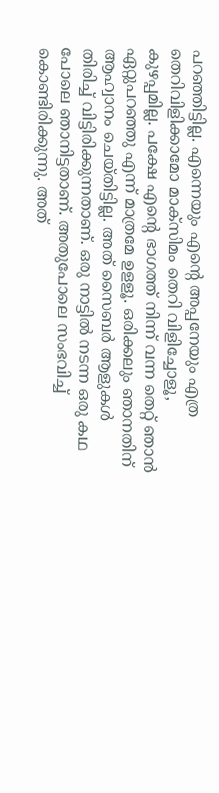പറഞ്ഞിട്ടില്ല. എന്നെയും എന്റെ അപ്പനേയും എത്ര തെറിവിളിക്കാമോ മാക്‌സിമം തെറി വിളിച്ചോളൂ, കുഴപ്പമില്ല. പക്ഷേ എന്റെ ഭാഗത്ത് നിന്ന് വന്ന തെറ്റ് ഞാന്‍ ഏറ്റുപറഞ്ഞു എന്ന് മാത്രമേ ഉളളൂ. ഒരിക്കലും ഞാനതിന് ആഹ്വാനം ചെയ്തിട്ടില്ല. അത് സൈബര്‍ ആളുകള്‍ തിരിച്ച് വിട്ടിരിക്കുന്നതാണ്. ഒരു നാട്ടില്‍ നടന്ന ഒരു കഥ പോലെ ഞാനിട്ടതാണ്. അതുപോലെ സംഭവിച്ച് കൊണ്ടിരിക്കുന്നു. അത്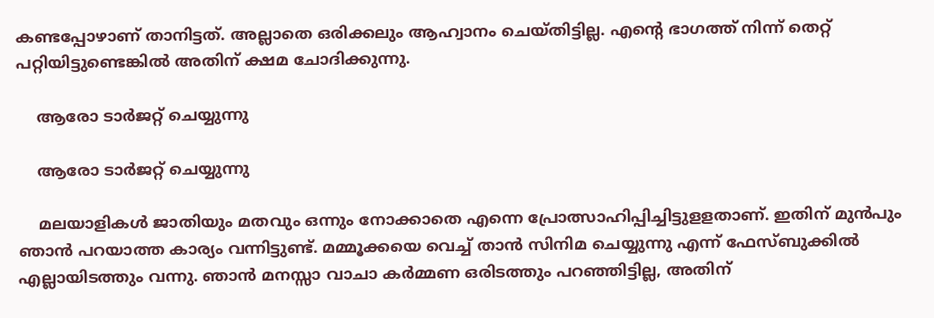കണ്ടപ്പോഴാണ് താനിട്ടത്. അല്ലാതെ ഒരിക്കലും ആഹ്വാനം ചെയ്തിട്ടില്ല. എന്റെ ഭാഗത്ത് നിന്ന് തെറ്റ് പറ്റിയിട്ടുണ്ടെങ്കില്‍ അതിന് ക്ഷമ ചോദിക്കുന്നു.

    ആരോ ടാർജറ്റ് ചെയ്യുന്നു

    ആരോ ടാർജറ്റ് ചെയ്യുന്നു

    മലയാളികള്‍ ജാതിയും മതവും ഒന്നും നോക്കാതെ എന്നെ പ്രോത്സാഹിപ്പിച്ചിട്ടുളളതാണ്. ഇതിന് മുന്‍പും ഞാന്‍ പറയാത്ത കാര്യം വന്നിട്ടുണ്ട്. മമ്മൂക്കയെ വെച്ച് താന്‍ സിനിമ ചെയ്യുന്നു എന്ന് ഫേസ്ബുക്കില്‍ എല്ലായിടത്തും വന്നു. ഞാന്‍ മനസ്സാ വാചാ കര്‍മ്മണ ഒരിടത്തും പറഞ്ഞിട്ടില്ല, അതിന്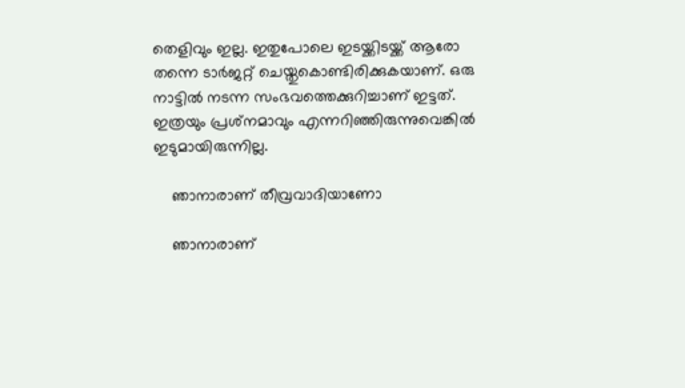തെളിവും ഇല്ല. ഇതുപോലെ ഇടയ്ക്കിടയ്ക്ക് ആരോ തന്നെ ടാര്‍ജറ്റ് ചെയ്തുകൊണ്ടിരിക്കുകയാണ്. ഒരു നാട്ടില്‍ നടന്ന സംഭവത്തെക്കുറിച്ചാണ് ഇട്ടത്. ഇത്രയും പ്രശ്‌നമാവും എന്നറിഞ്ഞിരുന്നുവെങ്കില്‍ ഇടുമായിരുന്നില്ല.

    ഞാനാരാണ് തീവ്രവാദിയാണോ

    ഞാനാരാണ്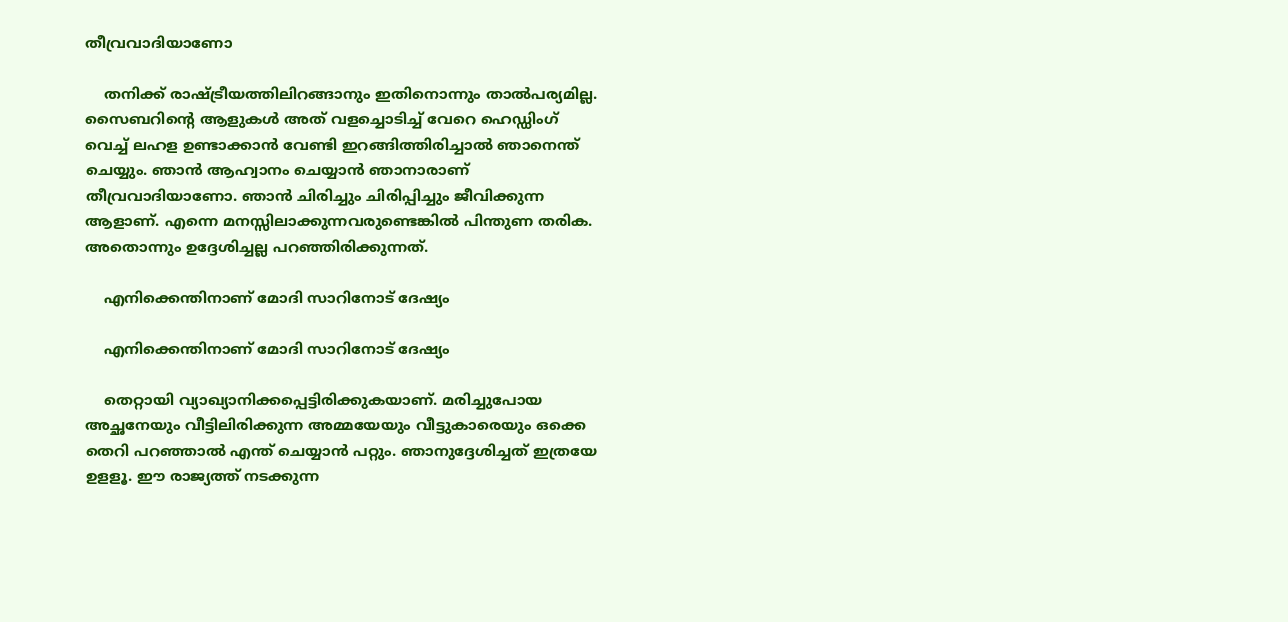തീവ്രവാദിയാണോ

    തനിക്ക് രാഷ്ട്രീയത്തിലിറങ്ങാനും ഇതിനൊന്നും താല്‍പര്യമില്ല. സൈബറിന്റെ ആളുകള്‍ അത് വളച്ചൊടിച്ച് വേറെ ഹെഡ്ഡിംഗ് വെച്ച് ലഹള ഉണ്ടാക്കാന്‍ വേണ്ടി ഇറങ്ങിത്തിരിച്ചാല്‍ ഞാനെന്ത് ചെയ്യും. ഞാന്‍ ആഹ്വാനം ചെയ്യാന്‍ ഞാനാരാണ് തീവ്രവാദിയാണോ. ഞാന്‍ ചിരിച്ചും ചിരിപ്പിച്ചും ജീവിക്കുന്ന ആളാണ്. എന്നെ മനസ്സിലാക്കുന്നവരുണ്ടെങ്കില്‍ പിന്തുണ തരിക. അതൊന്നും ഉദ്ദേശിച്ചല്ല പറഞ്ഞിരിക്കുന്നത്.

    എനിക്കെന്തിനാണ് മോദി സാറിനോട് ദേഷ്യം

    എനിക്കെന്തിനാണ് മോദി സാറിനോട് ദേഷ്യം

    തെറ്റായി വ്യാഖ്യാനിക്കപ്പെട്ടിരിക്കുകയാണ്. മരിച്ചുപോയ അച്ഛനേയും വീട്ടിലിരിക്കുന്ന അമ്മയേയും വീട്ടുകാരെയും ഒക്കെ തെറി പറഞ്ഞാല്‍ എന്ത് ചെയ്യാന്‍ പറ്റും. ഞാനുദ്ദേശിച്ചത് ഇത്രയേ ഉളളൂ. ഈ രാജ്യത്ത് നടക്കുന്ന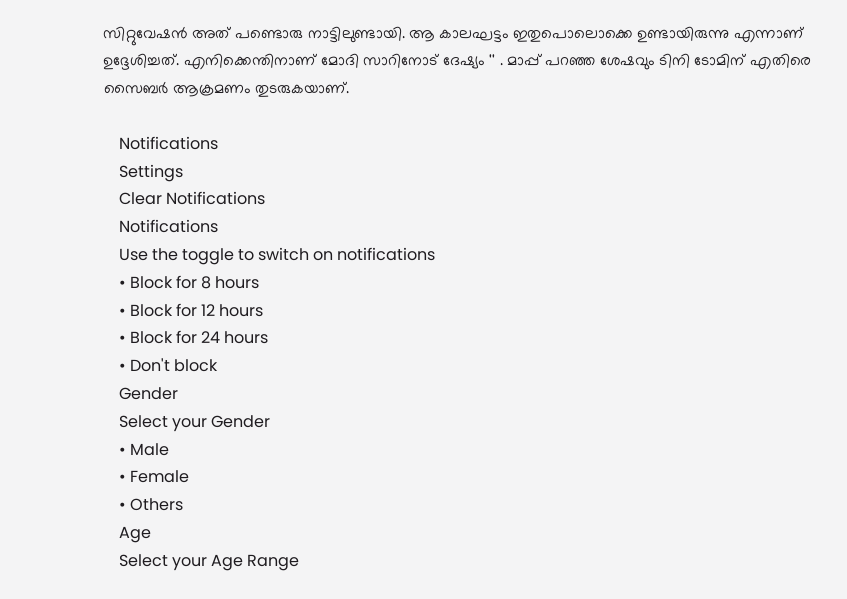സിറ്റുവേഷന്‍ അത് പണ്ടൊരു നാട്ടിലുണ്ടായി. ആ കാലഘട്ടം ഇതുപൊലൊക്കെ ഉണ്ടായിരുന്നു എന്നാണ് ഉദ്ദേശിച്ചത്. എനിക്കെന്തിനാണ് മോദി സാറിനോട് ദേഷ്യം '' . മാപ്പ് പറഞ്ഞ ശേഷവും ടിനി ടോമിന് എതിരെ സൈബർ ആക്രമണം തുടരുകയാണ്.

    Notifications
    Settings
    Clear Notifications
    Notifications
    Use the toggle to switch on notifications
    • Block for 8 hours
    • Block for 12 hours
    • Block for 24 hours
    • Don't block
    Gender
    Select your Gender
    • Male
    • Female
    • Others
    Age
    Select your Age Range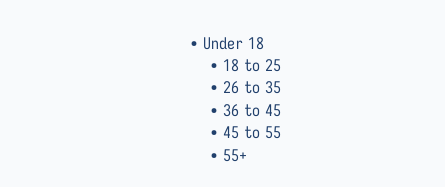• Under 18
    • 18 to 25
    • 26 to 35
    • 36 to 45
    • 45 to 55
    • 55+